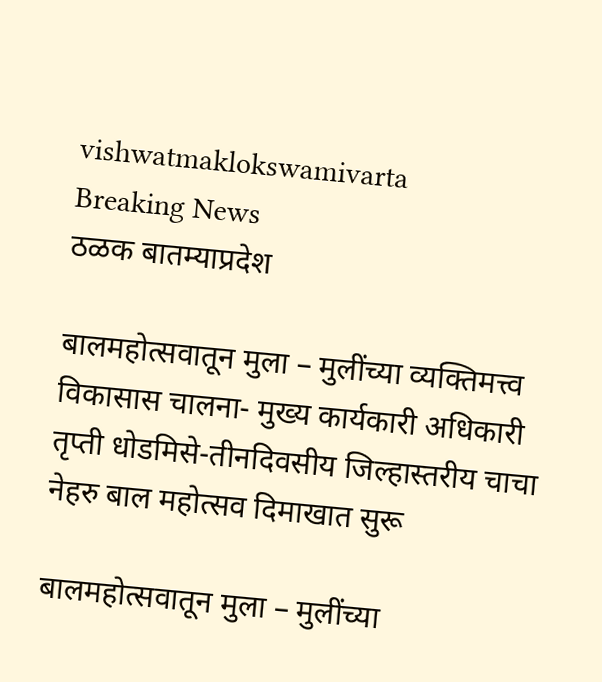vishwatmaklokswamivarta
Breaking News
ठळक बातम्याप्रदेश

बालमहोत्सवातून मुला – मुलींच्या व्यक्तिमत्त्व विकासास चालना- मुख्य कार्यकारी अधिकारी तृप्ती धोडमिसे-तीनदिवसीय जिल्हास्तरीय चाचा नेहरु बाल महोत्सव दिमाखात सुरू

बालमहोत्सवातून मुला – मुलींच्या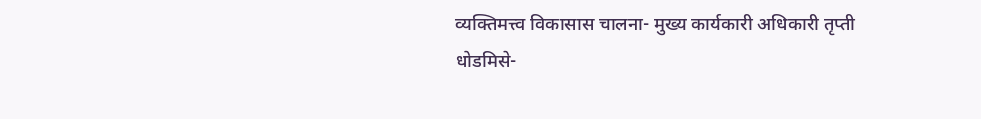व्यक्तिमत्त्व विकासास चालना- मुख्य कार्यकारी अधिकारी तृप्ती धोडमिसे-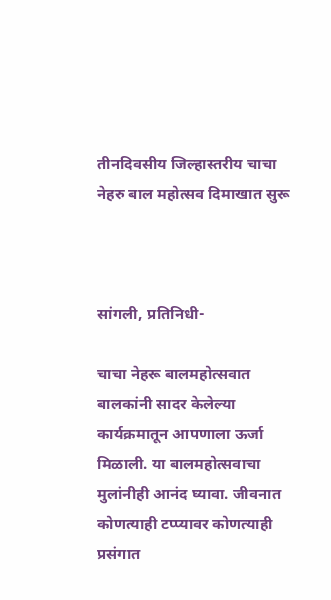तीनदिवसीय जिल्हास्तरीय चाचा नेहरु बाल महोत्सव दिमाखात सुरू



सांगली, प्रतिनिधी-

चाचा नेहरू बालमहोत्सवात बालकांनी सादर केलेल्या कार्यक्रमातून आपणाला ऊर्जा मिळाली. या बालमहोत्सवाचा मुलांनीही आनंद घ्यावा. जीवनात कोणत्याही टप्प्यावर कोणत्याही प्रसंगात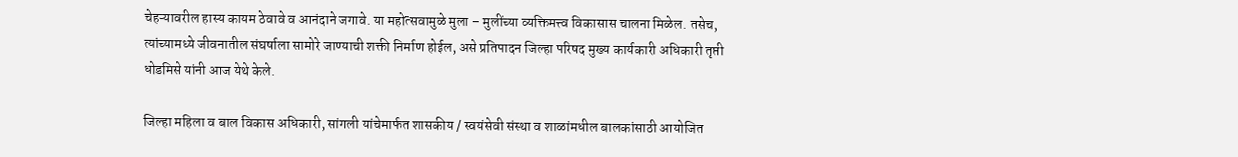चेहऱ्यावरील हास्य कायम ठेवावे व आनंदाने जगावे. या महोत्सवामुळे मुला – मुलींच्या व्यक्तिमत्त्व विकासास चालना मिळेल. तसेच, त्यांच्यामध्ये जीवनातील संघर्षाला सामोरे जाण्याची शक्ती निर्माण होईल, असे प्रतिपादन जिल्हा परिषद मुख्य कार्यकारी अधिकारी तृप्ती धोडमिसे यांनी आज येथे केले.

जिल्हा महिला व बाल विकास अधिकारी, सांगली यांचेमार्फत शासकीय / स्वयंसेवी संस्था व शाळांमधील बालकांसाठी आयोजित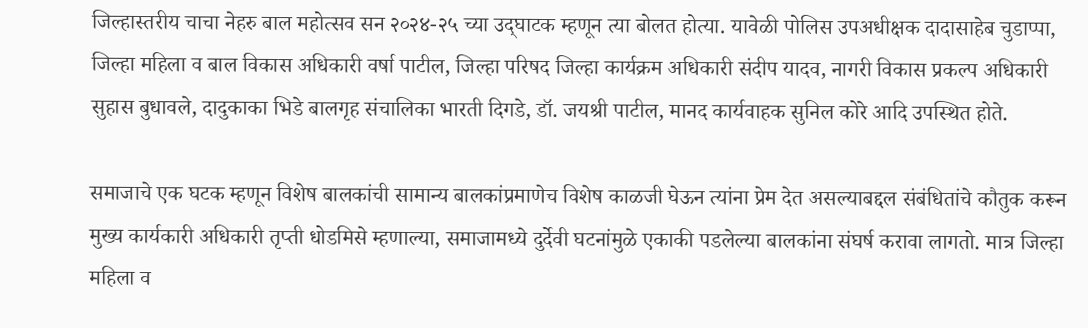जिल्हास्तरीय चाचा नेहरु बाल महोत्सव सन २०२४-२५ च्या उद्‌घाटक म्हणून त्या बोलत होत्या. यावेळी पोलिस उपअधीक्षक दादासाहेब चुडाप्पा, जिल्हा महिला व बाल विकास अधिकारी वर्षा पाटील, जिल्हा परिषद जिल्हा कार्यक्रम अधिकारी संदीप यादव, नागरी विकास प्रकल्प अधिकारी सुहास बुधावले, दादुकाका भिडे बालगृह संचालिका भारती दिगडे, डॉ. जयश्री पाटील, मानद कार्यवाहक सुनिल कोरे आदि उपस्थित होते.

समाजाचे एक घटक म्हणून विशेष बालकांची सामान्य बालकांप्रमाणेच विशेष काळजी घेऊन त्यांना प्रेम देत असल्याबद्दल संबंधितांचे कौतुक करून मुख्य कार्यकारी अधिकारी तृप्ती धोडमिसे म्हणाल्या, समाजामध्ये दुर्देवी घटनांमुळे एकाकी पडलेल्या बालकांना संघर्ष करावा लागतो. मात्र जिल्हा महिला व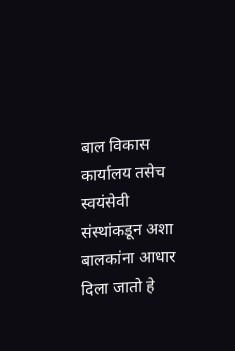बाल विकास कार्यालय तसेच स्वयंसेवी संस्थांकडून अशा बालकांना आधार दिला जातो हे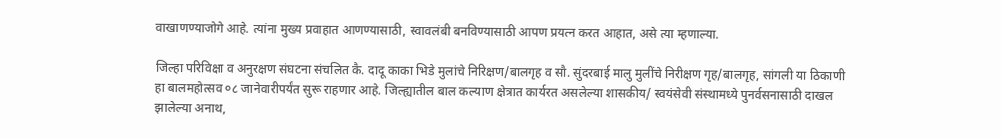वाखाणण्याजोगे आहे. त्यांना मुख्य प्रवाहात आणण्यासाठी, स्वावलंबी बनविण्यासाठी आपण प्रयत्न करत आहात, असे त्या म्हणाल्या.

जिल्हा परिविक्षा व अनुरक्षण संघटना संचलित कै. दादू काका भिडे मुलांचे निरिक्षण/बालगृह व सौ. सुंदरबाई मालु मुलींचे निरीक्षण गृह/बालगृह, सांगली या ठिकाणी हा बालमहोत्सव ०८ जानेवारीपर्यंत सुरू राहणार आहे. जिल्ह्यातील बाल कल्याण क्षेत्रात कार्यरत असलेल्या शासकीय/ स्वयंसेवी संस्थामध्ये पुनर्वसनासाठी दाखल झालेल्या अनाथ,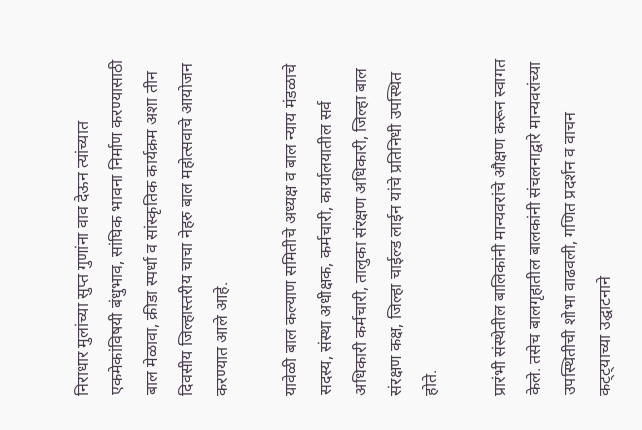निराधार मुलांच्या सुप्त गुणांना वाव देऊन त्यांच्यात एकमेकांविषयी बंधुभाव, सांघिक भावना निर्माण करण्यासाठी बाल मेळावा, क्रीडा स्पर्धा व सांस्कृतिक कार्यक्रम अशा तीन दिवसीय जिल्हास्तरीय चाचा नेहरु बाल महोत्सवाचे आयोजन करण्यात आले आहे.

यावेळी बाल कल्याण समितीचे अध्यक्ष व बाल न्याय मंडळाचे सदस्य, संस्था अधीक्षक, कर्मचारी, कार्यालयातील सर्व अधिकारी कर्मचारी, तालुका संरक्षण अधिकारी, जिल्हा बाल संरक्षण कक्ष, जिल्हा चाईल्ड लाईन यांचे प्रतिनिधी उपस्थित होते.

प्रारंभी संस्थेतील बालिकांनी मान्यवरांचे औक्षण करून स्वागत केले. तसेच बालगृहातील बालकांनी संचलनाद्वारे मान्यवरांच्या उपस्थितीची शोभा वाढवली, गणित प्रदर्शन व वाचन क‌ट्ट्याच्या उद्घाटनाने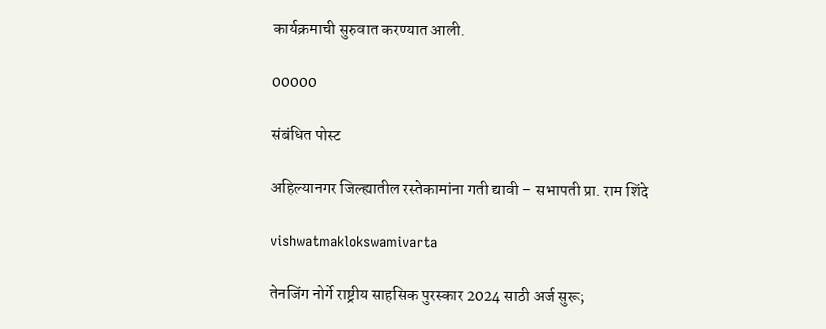कार्यक्रमाची सुरुवात करण्यात आली.

00000

संबंधित पोस्ट

अहिल्यानगर जिल्ह्यातील रस्तेकामांना गती द्यावी – सभापती प्रा. राम शिंदे

vishwatmaklokswamivarta

तेनजिंग नोर्गे राष्ट्रीय साहसिक पुरस्कार 2024 साठी अर्ज सुरू;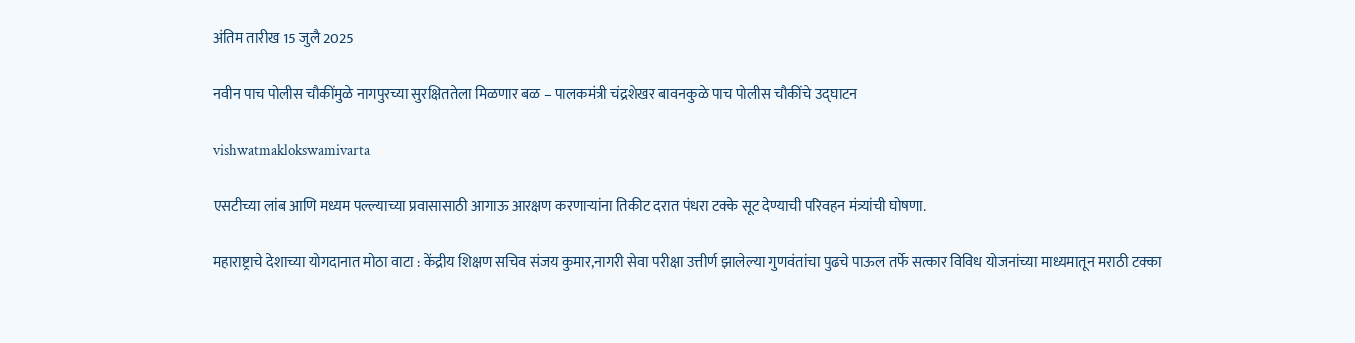अंतिम तारीख 15 जुलै 2025

नवीन पाच पोलीस चौकींमुळे नागपुरच्या सुरक्षिततेला मिळणार बळ – पालकमंत्री चंद्रशेखर बावनकुळे पाच पोलीस चौकींचे उद्घाटन

vishwatmaklokswamivarta

एसटीच्या लांब आणि मध्यम पल्ल्याच्या प्रवासासाठी आगाऊ आरक्षण करणाऱ्यांना तिकीट दरात पंधरा टक्के सूट देण्याची परिवहन मंत्र्यांची घोषणा.

महाराष्ट्राचे देशाच्या योगदानात मोठा वाटा : केंद्रीय शिक्षण सचिव संजय कुमार,नागरी सेवा परीक्षा उत्तीर्ण झालेल्या गुणवंतांचा पुढचे पाऊल तर्फे सत्कार विविध योजनांच्या माध्यमातून मराठी टक्का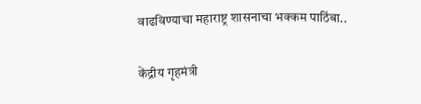वाढविण्याचा महाराष्ट्र शासनाचा भक्कम पाठिंबा..

केंद्रीय गृहमंत्री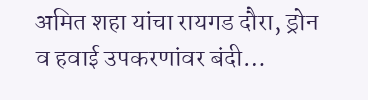अमित शहा यांचा रायगड दौरा, ड्रोन व हवाई उपकरणांवर बंदी…